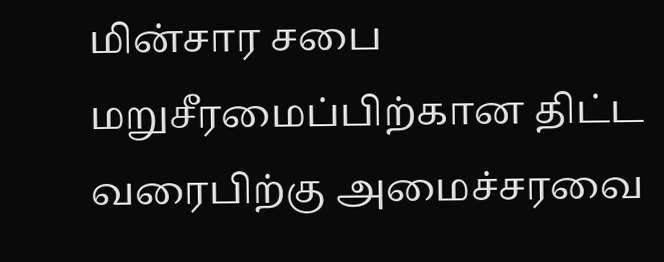மின்சார சபை மறுசீரமைப்பிற்கான திட்ட வரைபிற்கு அமைச்சரவை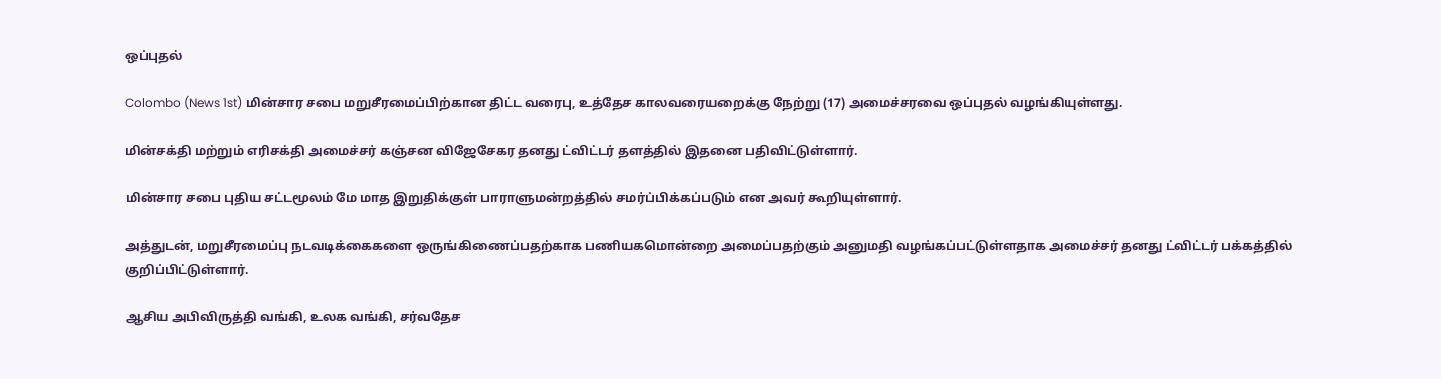ஒப்புதல்

Colombo (News 1st) மின்சார சபை மறுசீரமைப்பிற்கான திட்ட வரைபு, உத்தேச காலவரையறைக்கு நேற்று (17) அமைச்சரவை ஒப்புதல் வழங்கியுள்ளது.

மின்சக்தி மற்றும் எரிசக்தி அமைச்சர் கஞ்சன விஜேசேகர தனது ட்விட்டர் தளத்தில் இதனை பதிவிட்டுள்ளார்.

மின்சார சபை புதிய சட்டமூலம் மே மாத இறுதிக்குள் பாராளுமன்றத்தில் சமர்ப்பிக்கப்படும் என அவர் கூறியுள்ளார்.

அத்துடன், மறுசீரமைப்பு நடவடிக்கைகளை ஒருங்கிணைப்பதற்காக பணியகமொன்றை அமைப்பதற்கும் அனுமதி வழங்கப்பட்டுள்ளதாக அமைச்சர் தனது ட்விட்டர் பக்கத்தில் குறிப்பிட்டுள்ளார்.

ஆசிய அபிவிருத்தி வங்கி, உலக வங்கி, சர்வதேச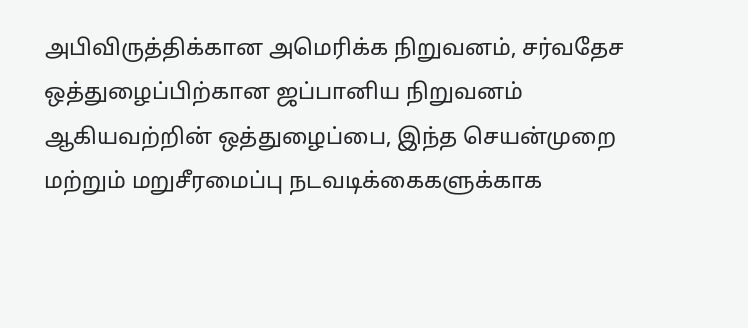அபிவிருத்திக்கான அமெரிக்க நிறுவனம், சர்வதேச ஒத்துழைப்பிற்கான ஜப்பானிய நிறுவனம் ஆகியவற்றின் ஒத்துழைப்பை, இந்த செயன்முறை மற்றும் மறுசீரமைப்பு நடவடிக்கைகளுக்காக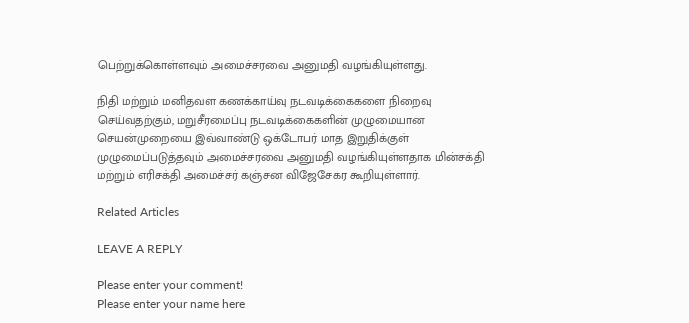பெற்றுக்கொள்ளவும் அமைச்சரவை அனுமதி வழங்கியுள்ளது.

நிதி மற்றும் மனிதவள கணக்காய்வு நடவடிக்கைகளை நிறைவு செய்வதற்கும், மறுசீரமைப்பு நடவடிக்கைகளின் முழுமையான செயன்முறையை இவ்வாண்டு ஒக்டோபர் மாத இறுதிக்குள் முழுமைப்படுத்தவும் அமைச்சரவை அனுமதி வழங்கியுள்ளதாக மின்சக்தி மற்றும் எரிசக்தி அமைச்சர் கஞ்சன விஜேசேகர கூறியுள்ளார்.

Related Articles

LEAVE A REPLY

Please enter your comment!
Please enter your name here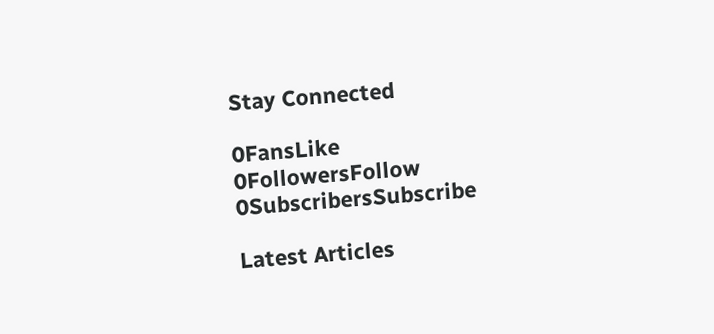Stay Connected

0FansLike
0FollowersFollow
0SubscribersSubscribe

Latest Articles